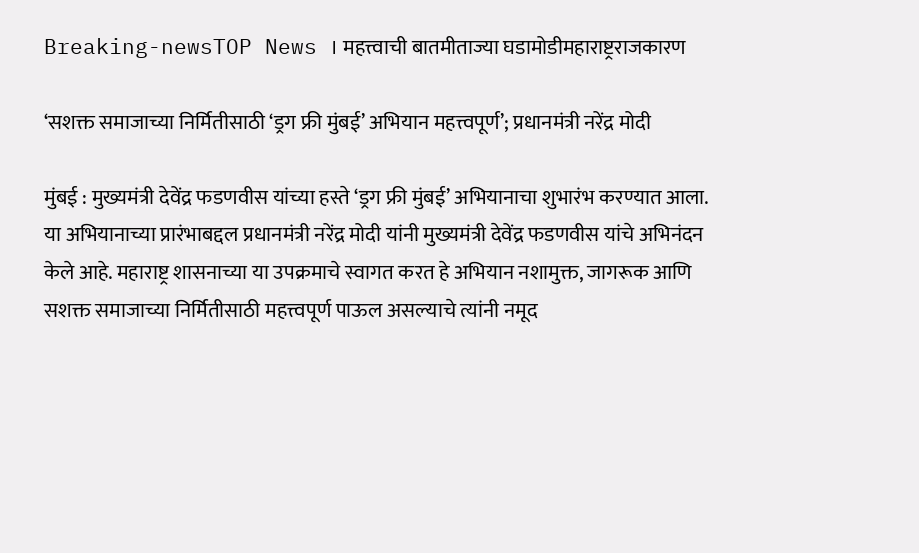Breaking-newsTOP News । महत्त्वाची बातमीताज्या घडामोडीमहाराष्ट्रराजकारण

‘सशक्त समाजाच्या निर्मितीसाठी ‘ड्रग फ्री मुंबई’ अभियान महत्त्वपूर्ण’; प्रधानमंत्री नरेंद्र मोदी

मुंबई : मुख्यमंत्री देवेंद्र फडणवीस यांच्या हस्ते ‘ड्रग फ्री मुंबई’ अभियानाचा शुभारंभ करण्यात आला. या अभियानाच्या प्रारंभाबद्दल प्रधानमंत्री नरेंद्र मोदी यांनी मुख्यमंत्री देवेंद्र फडणवीस यांचे अभिनंदन केले आहे. महाराष्ट्र शासनाच्या या उपक्रमाचे स्वागत करत हे अभियान नशामुक्त, जागरूक आणि सशक्त समाजाच्या निर्मितीसाठी महत्त्वपूर्ण पाऊल असल्याचे त्यांनी नमूद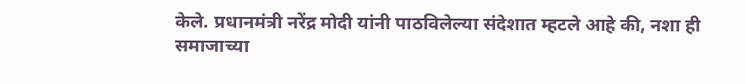केले. प्रधानमंत्री नरेंद्र मोदी यांनी पाठविलेल्या संदेशात म्हटले आहे की, नशा ही समाजाच्या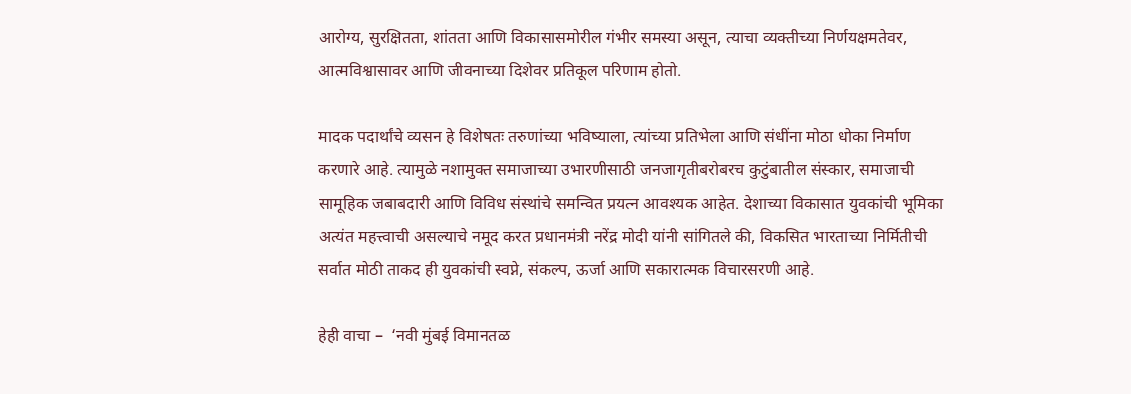आरोग्य, सुरक्षितता, शांतता आणि विकासासमोरील गंभीर समस्या असून, त्याचा व्यक्तीच्या निर्णयक्षमतेवर, आत्मविश्वासावर आणि जीवनाच्या दिशेवर प्रतिकूल परिणाम होतो.

मादक पदार्थांचे व्यसन हे विशेषतः तरुणांच्या भविष्याला, त्यांच्या प्रतिभेला आणि संधींना मोठा धोका निर्माण करणारे आहे. त्यामुळे नशामुक्त समाजाच्या उभारणीसाठी जनजागृतीबरोबरच कुटुंबातील संस्कार, समाजाची सामूहिक जबाबदारी आणि विविध संस्थांचे समन्वित प्रयत्न आवश्यक आहेत. देशाच्या विकासात युवकांची भूमिका अत्यंत महत्त्वाची असल्याचे नमूद करत प्रधानमंत्री नरेंद्र मोदी यांनी सांगितले की, विकसित भारताच्या निर्मितीची सर्वात मोठी ताकद ही युवकांची स्वप्ने, संकल्प, ऊर्जा आणि सकारात्मक विचारसरणी आहे.

हेही वाचा –  ‘नवी मुंबई विमानतळ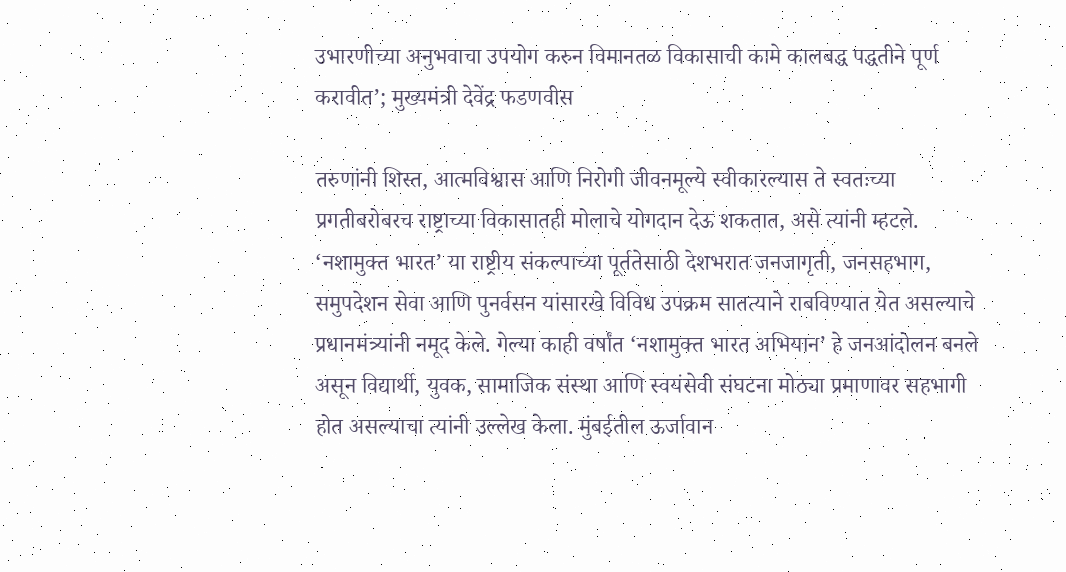उभारणीच्या अनुभवाचा उपयोग करुन विमानतळ विकासाची कामे कालबद्ध पद्धतीने पूर्ण करावीत’; मुख्यमंत्री देवेंद्र फडणवीस

तरुणांनी शिस्त, आत्मविश्वास आणि निरोगी जीवनमूल्ये स्वीकारल्यास ते स्वतःच्या प्रगतीबरोबरच राष्ट्राच्या विकासातही मोलाचे योगदान देऊ शकतात, असे त्यांनी म्हटले. ‘नशामुक्त भारत’ या राष्ट्रीय संकल्पाच्या पूर्ततेसाठी देशभरात जनजागृती, जनसहभाग, समुपदेशन सेवा आणि पुनर्वसन यांसारखे विविध उपक्रम सातत्याने राबविण्यात येत असल्याचे प्रधानमंत्र्यांनी नमूद केले. गेल्या काही वर्षांत ‘नशामुक्त भारत अभियान’ हे जनआंदोलन बनले असून विद्यार्थी, युवक, सामाजिक संस्था आणि स्वयंसेवी संघटना मोठ्या प्रमाणावर सहभागी होत असल्याचा त्यांनी उल्लेख केला. मुंबईतील ऊर्जावान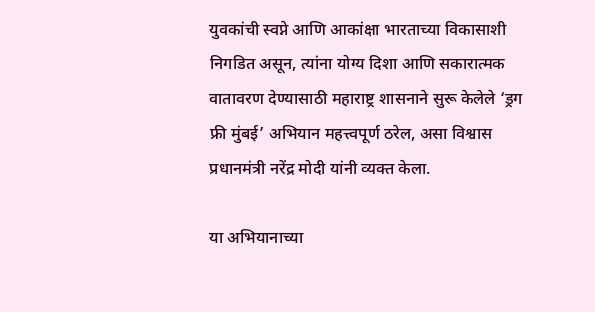युवकांची स्वप्ने आणि आकांक्षा भारताच्या विकासाशी निगडित असून, त्यांना योग्य दिशा आणि सकारात्मक वातावरण देण्यासाठी महाराष्ट्र शासनाने सुरू केलेले ‘ड्रग फ्री मुंबई’ अभियान महत्त्वपूर्ण ठरेल, असा विश्वास प्रधानमंत्री नरेंद्र मोदी यांनी व्यक्त केला.

या अभियानाच्या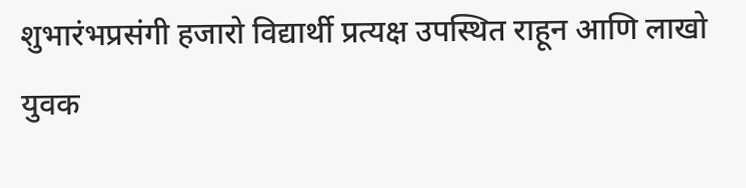शुभारंभप्रसंगी हजारो विद्यार्थी प्रत्यक्ष उपस्थित राहून आणि लाखो युवक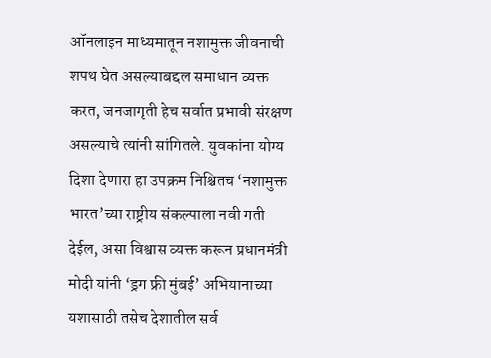ऑनलाइन माध्यमातून नशामुक्त जीवनाची शपथ घेत असल्याबद्दल समाधान व्यक्त करत, जनजागृती हेच सर्वात प्रभावी संरक्षण असल्याचे त्यांनी सांगितले. युवकांना योग्य दिशा देणारा हा उपक्रम निश्चितच ‘नशामुक्त भारत’च्या राष्ट्रीय संकल्पाला नवी गती देईल, असा विश्वास व्यक्त करून प्रधानमंत्री मोदी यांनी ‘ड्रग फ्री मुंबई’ अभियानाच्या यशासाठी तसेच देशातील सर्व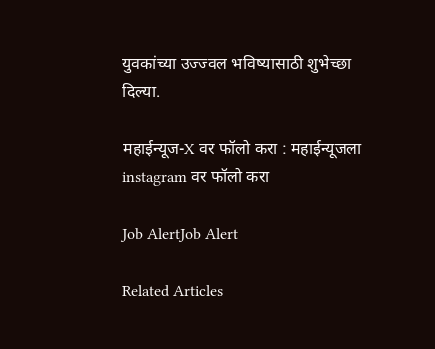युवकांच्या उज्ज्वल भविष्यासाठी शुभेच्छा दिल्या.

महाईन्यूज-X वर फॉलो करा : महाईन्यूजला instagram वर फॉलो करा

Job AlertJob Alert

Related Articles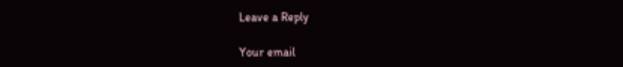Leave a Reply

Your email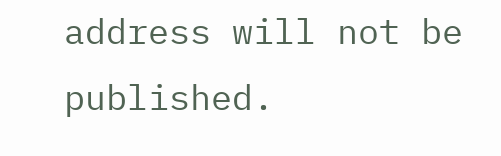address will not be published.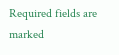Required fields are marked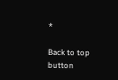*

Back to top button